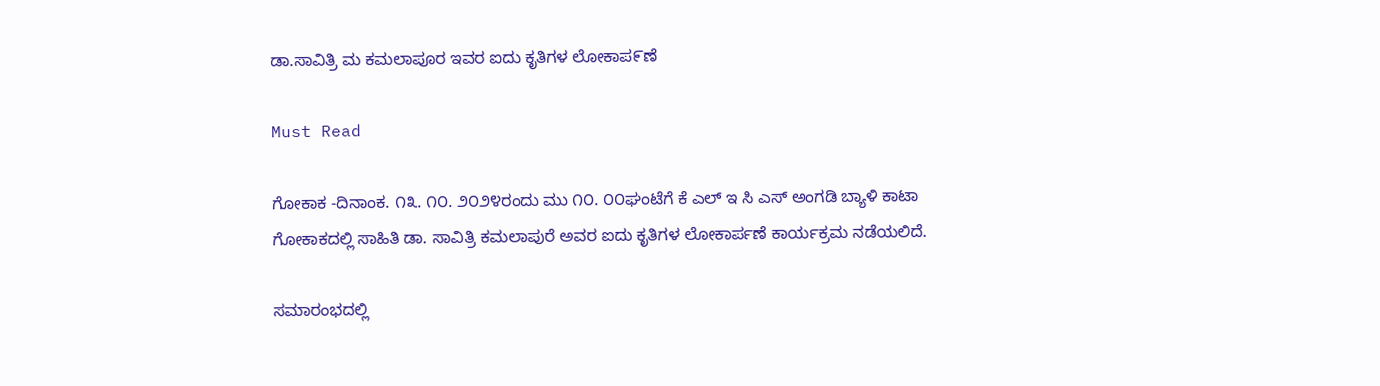ಡಾ.ಸಾವಿತ್ರಿ ಮ ಕಮಲಾಪೂರ ಇವರ ಐದು ಕೃತಿಗಳ ಲೋಕಾಪ೯ಣೆ

Must Read

ಗೋಕಾಕ -ದಿನಾಂಕ. ೧೩. ೧೦. ೨೦೨೪ರಂದು ಮು ೧೦. ೦೦ಘಂಟೆಗೆ ಕೆ ಎಲ್ ಇ ಸಿ ಎಸ್ ಅಂಗಡಿ ಬ್ಯಾಳಿ ಕಾಟಾ ಗೋಕಾಕದಲ್ಲಿ ಸಾಹಿತಿ ಡಾ. ಸಾವಿತ್ರಿ ಕಮಲಾಪುರೆ ಅವರ ಐದು ಕೃತಿಗಳ ಲೋಕಾರ್ಪಣೆ ಕಾರ್ಯಕ್ರಮ ನಡೆಯಲಿದೆ.

ಸಮಾರಂಭದಲ್ಲಿ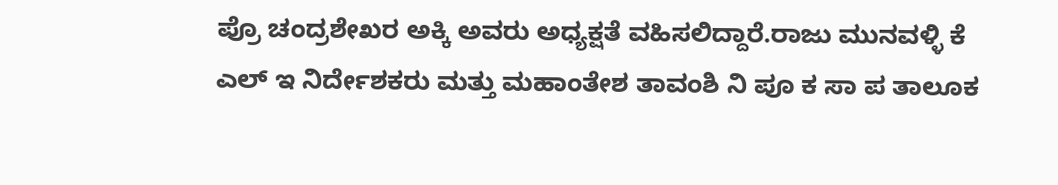ಪ್ರೊ ಚಂದ್ರಶೇಖರ ಅಕ್ಕಿ ಅವರು ಅಧ್ಯಕ್ಷತೆ ವಹಿಸಲಿದ್ದಾರೆ.ರಾಜು ಮುನವಳ್ಳಿ ಕೆ ಎಲ್ ಇ ನಿರ್ದೇಶಕರು ಮತ್ತು ಮಹಾಂತೇಶ ತಾವಂಶಿ ನಿ ಪೂ ಕ ಸಾ ಪ ತಾಲೂಕ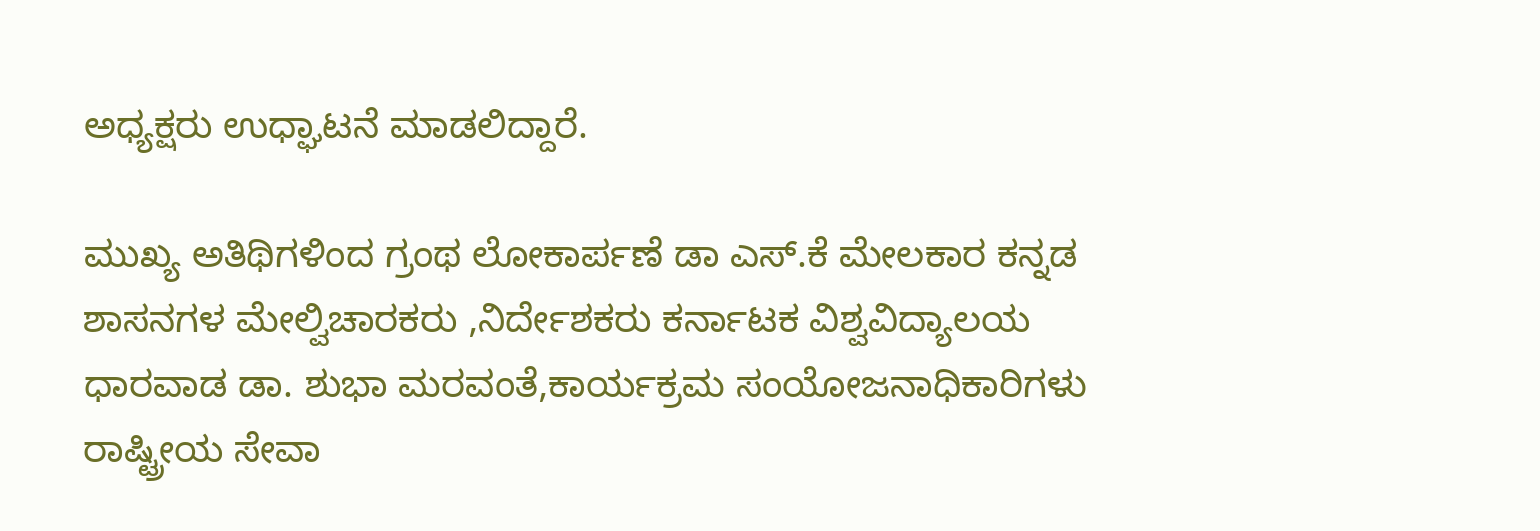ಅಧ್ಯಕ್ಷರು ಉಧ್ಘಾಟನೆ ಮಾಡಲಿದ್ದಾರೆ.

ಮುಖ್ಯ ಅತಿಥಿಗಳಿಂದ ಗ್ರಂಥ ಲೋಕಾರ್ಪಣೆ ಡಾ ಎಸ್.ಕೆ ಮೇಲಕಾರ ಕನ್ನಡ ಶಾಸನಗಳ ಮೇಲ್ವಿಚಾರಕರು ,ನಿರ್ದೇಶಕರು ಕರ್ನಾಟಕ ವಿಶ್ವವಿದ್ಯಾಲಯ ಧಾರವಾಡ ಡಾ. ಶುಭಾ ಮರವಂತೆ,ಕಾರ್ಯಕ್ರಮ ಸಂಯೋಜನಾಧಿಕಾರಿಗಳು ರಾಷ್ಟ್ರೀಯ ಸೇವಾ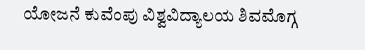ಯೋಜನೆ ಕುವೆಂಪು ವಿಶ್ವವಿದ್ಯಾಲಯ ಶಿವಮೊಗ್ಗ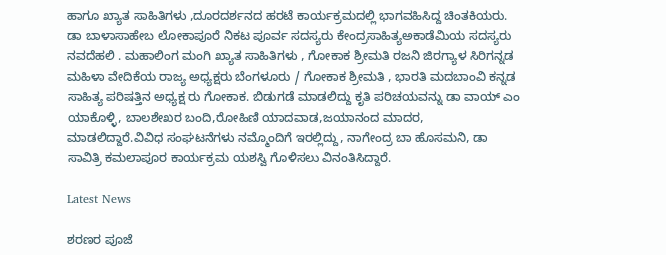ಹಾಗೂ ಖ್ಯಾತ ಸಾಹಿತಿಗಳು ,ದೂರದರ್ಶನದ ಹರಟೆ ಕಾರ್ಯಕ್ರಮದಲ್ಲಿ ಭಾಗವಹಿಸಿದ್ದ ಚಿಂತಕಿಯರು. ಡಾ ಬಾಳಾಸಾಹೇಬ ಲೋಕಾಪೂರೆ ನಿಕಟ ಪೂರ್ವ ಸದಸ್ಯರು ಕೇಂದ್ರಸಾಹಿತ್ಯಅಕಾಡೆಮಿಯ ಸದಸ್ಯರು ನವದೆಹಲಿ . ಮಹಾಲಿಂಗ ಮಂಗಿ ಖ್ಯಾತ ಸಾಹಿತಿಗಳು , ಗೋಕಾಕ ಶ್ರೀಮತಿ ರಜನಿ ಜಿರಗ್ಯಾಳ ಸಿರಿಗನ್ನಡ ಮಹಿಳಾ ವೇದಿಕೆಯ ರಾಜ್ಯ ಅಧ್ಯಕ್ಷರು ಬೆಂಗಳೂರು / ಗೋಕಾಕ ಶ್ರೀಮತಿ , ಭಾರತಿ ಮದಬಾಂವಿ ಕನ್ನಡ ಸಾಹಿತ್ಯ ಪರಿಷತ್ತಿನ ಅಧ್ಯಕ್ಷ ರು ಗೋಕಾಕ. ಬಿಡುಗಡೆ ಮಾಡಲಿದ್ದು ಕೃತಿ ಪರಿಚಯವನ್ನು ಡಾ ವಾಯ್ ಎಂ ಯಾಕೊಳ್ಳಿ, ಬಾಲಶೇಖರ ಬಂದಿ,ರೋಹಿಣಿ ಯಾದವಾಡ,ಜಯಾನಂದ ಮಾದರ, ಮಾಡಲಿದ್ದಾರೆ.ವಿವಿಧ ಸಂಘಟನೆಗಳು ನಮ್ಮೊಂದಿಗೆ ಇರಲ್ಲಿದ್ದು, ನಾಗೇಂದ್ರ ಬಾ ಹೊಸಮನಿ, ಡಾ ಸಾವಿತ್ರಿ ಕಮಲಾಪೂರ ಕಾರ್ಯಕ್ರಮ ಯಶಸ್ವಿ ಗೊಳಿಸಲು ವಿನಂತಿಸಿದ್ದಾರೆ.

Latest News

ಶರಣರ ಪೂಜೆ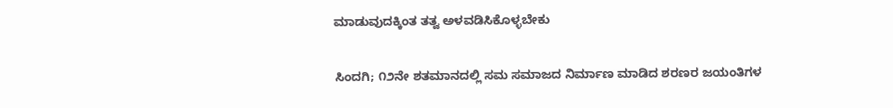ಮಾಡುವುದಕ್ಕಿಂತ ತತ್ವ ಅಳವಡಿಸಿಕೊಳ್ಳಬೇಕು

ಸಿಂದಗಿ; ೧೨ನೇ ಶತಮಾನದಲ್ಲಿ ಸಮ ಸಮಾಜದ ನಿರ್ಮಾಣ ಮಾಡಿದ ಶರಣರ ಜಯಂತಿಗಳ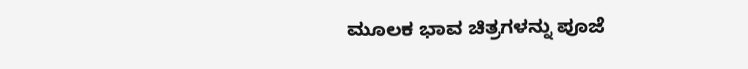ಮೂಲಕ ಭಾವ ಚಿತ್ರಗಳನ್ನು ಪೂಜೆ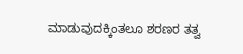ಮಾಡುವುದಕ್ಕಿಂತಲೂ ಶರಣರ ತತ್ವ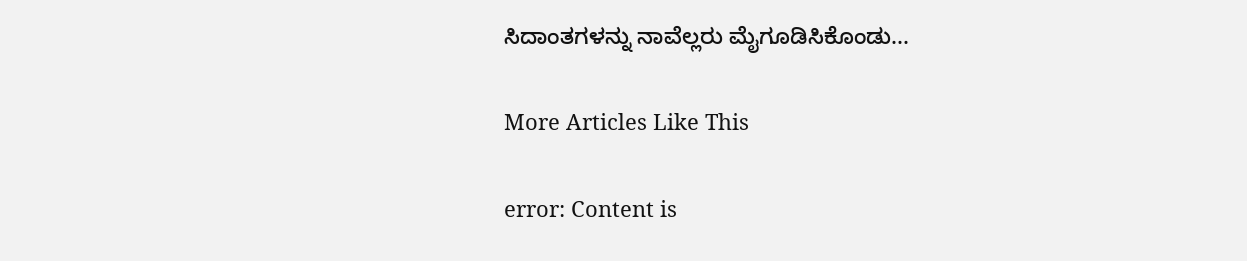ಸಿದಾಂತಗಳನ್ನು ನಾವೆಲ್ಲರು ಮೈಗೂಡಿಸಿಕೊಂಡು...

More Articles Like This

error: Content is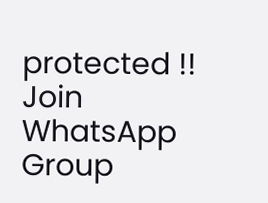protected !!
Join WhatsApp Group